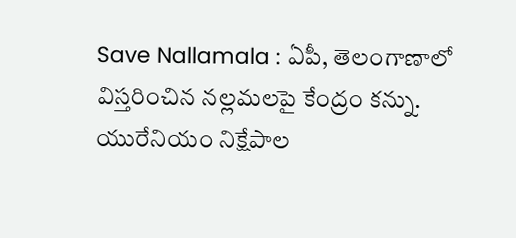Save Nallamala : ఏపీ, తెలంగాణాలో విస్తరించిన నల్లమలపై కేంద్రం కన్ను. యురేనియం నిక్షేపాల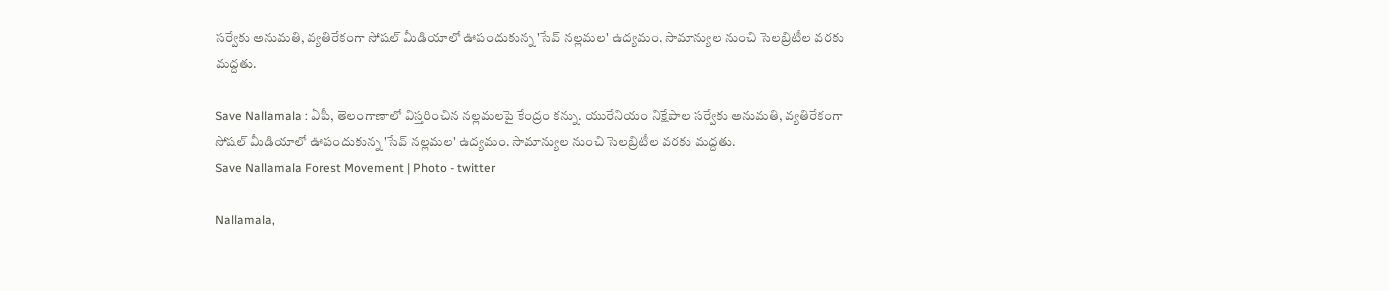సర్వేకు అనుమతి, వ్యతిరేకంగా సోషల్ మీడియాలో ఊపందుకున్న 'సేవ్ నల్లమల' ఉద్యమం. సామాన్యుల నుంచి సెలబ్రిటీల వరకు మద్దతు.

Save Nallamala : ఏపీ, తెలంగాణాలో విస్తరించిన నల్లమలపై కేంద్రం కన్ను. యురేనియం నిక్షేపాల సర్వేకు అనుమతి, వ్యతిరేకంగా సోషల్ మీడియాలో ఊపందుకున్న 'సేవ్ నల్లమల' ఉద్యమం. సామాన్యుల నుంచి సెలబ్రిటీల వరకు మద్దతు.
Save Nallamala Forest Movement | Photo - twitter

Nallamala,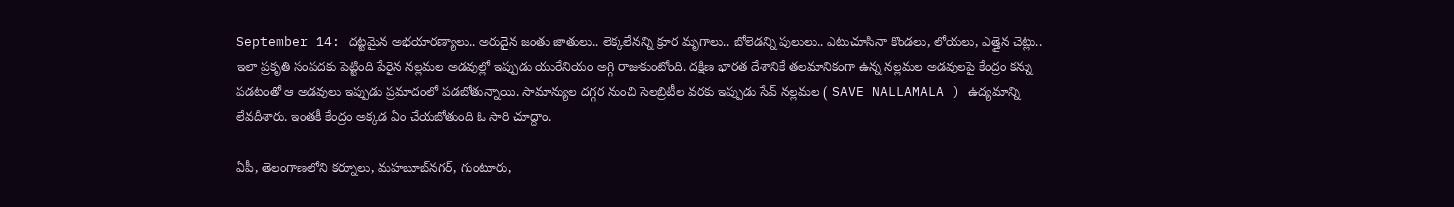September 14: దట్టమైన అభయారణ్యాలు.. అరుదైన జంతు జాతులు.. లెక్కలేనన్ని క్రూర మృగాలు.. బోలెడన్ని పులులు.. ఎటుచూసినా కొండలు, లోయలు, ఎత్తైన చెట్లు.. ఇలా ప్రకృతి సంపదకు పెట్టింది పేరైన నల్లమల అడవుల్లో ఇప్పుడు యురేనియం అగ్గి రాజుకుంటోంది. దక్షిణ భారత దేశానికే తలమానికంగా ఉన్న నల్లమల అడవులపై కేంద్రం కన్ను పడటంతో ఆ అడవులు ఇప్పుడు ప్రమాదంలో పడబోతున్నాయి. సామాన్యుల దగ్గర నుంచి సెలబ్రిటీల వరకు ఇప్పుడు సేవ్ నల్లమల ( SAVE NALLAMALA ) ఉద్యమాన్ని లేవదీశారు. ఇంతకీ కేంద్రం అక్కడ ఏం చేయబోతుంది ఓ సారి చూద్దాం.

ఏపీ, తెలంగాణలోని కర్నూలు, మహబూబ్‌నగర్, గుంటూరు,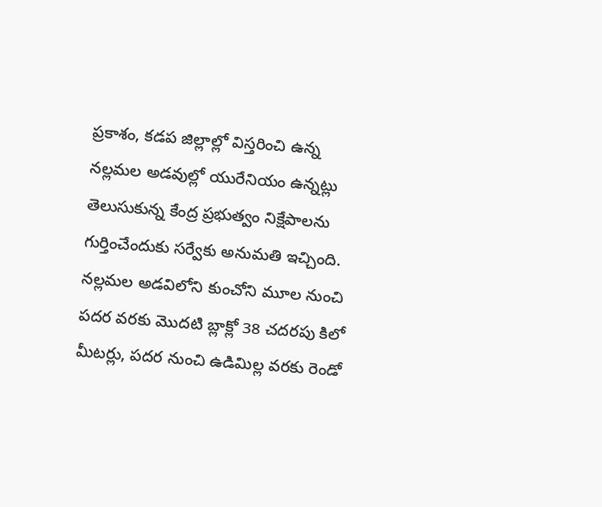ప్రకాశం, కడప జిల్లాల్లో విస్తరించి ఉన్న నల్లమల అడవుల్లో యురేనియం ఉన్నట్లు తెలుసుకున్న కేంద్ర ప్రభుత్వం నిక్షేపాలను గుర్తించేందుకు సర్వేకు అనుమతి ఇచ్చింది. నల్లమల అడవిలోని కుంచోని మూల నుంచి పదర వరకు మొదటి బ్లాక్లో 38 చదరపు కిలో మీటర్లు, పదర నుంచి ఉడిమిల్ల వరకు రెండో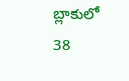బ్లాకులో 38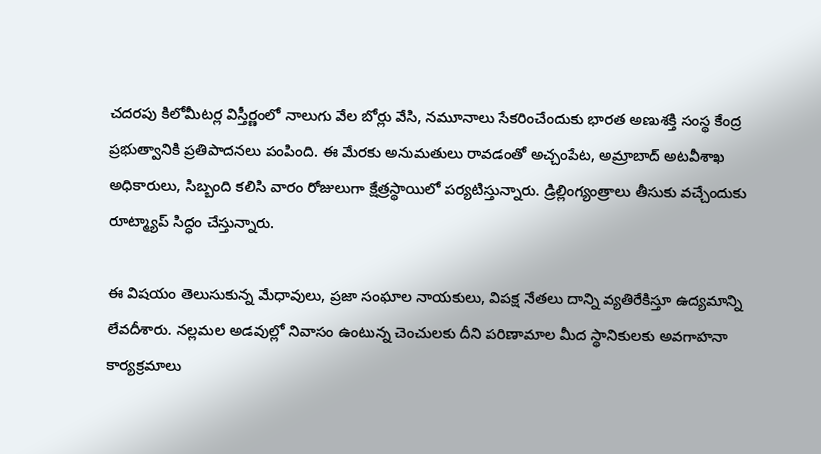చదరపు కిలోమీటర్ల విస్తీర్ణంలో నాలుగు వేల బోర్లు వేసి, నమూనాలు సేకరించేందుకు భారత అణుశక్తి సంస్థ కేంద్ర ప్రభుత్వానికి ప్రతిపాదనలు పంపింది. ఈ మేరకు అనుమతులు రావడంతో అచ్చంపేట, అమ్రాబాద్ అటవీశాఖ అధికారులు, సిబ్బంది కలిసి వారం రోజులుగా క్షేత్రస్థాయిలో పర్యటిస్తున్నారు. డ్రిల్లింగ్యంత్రాలు తీసుకు వచ్చేందుకు రూట్మ్యాప్ సిద్ధం చేస్తున్నారు.

ఈ విషయం తెలుసుకున్న మేధావులు, ప్రజా సంఘాల నాయకులు, విపక్ష నేతలు దాన్ని వ్యతిరేకిస్తూ ఉద్యమాన్ని లేవదీశారు. నల్లమల అడవుల్లో నివాసం ఉంటున్న చెంచులకు దీని పరిణామాల మీద స్థానికులకు అవగాహనా కార్యక్రమాలు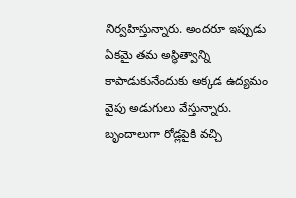నిర్వహిస్తున్నారు. అందరూ ఇప్పుడు ఏకమై తమ అస్థిత్వాన్ని కాపాడుకునేందుకు అక్కడ ఉద్యమం వైపు అడుగులు వేస్తున్నారు. బృందాలుగా రోడ్లపైకి వచ్చి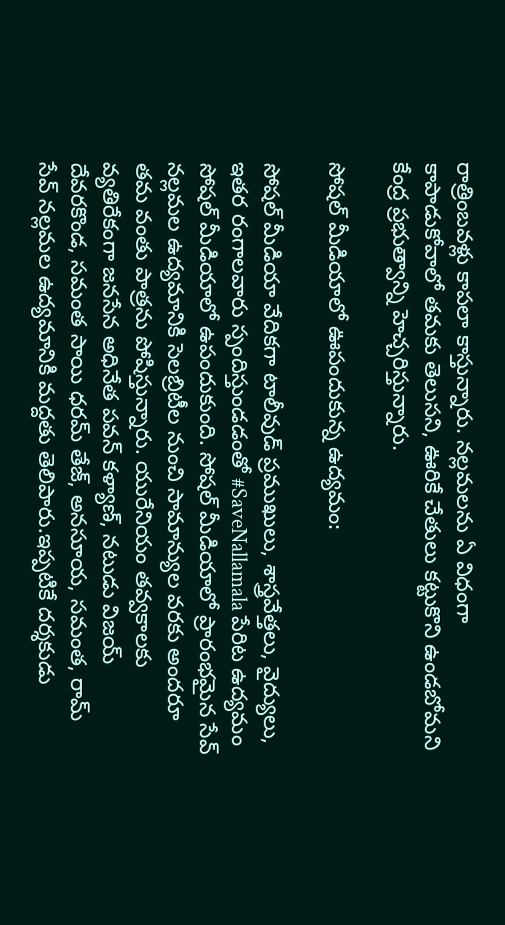రాత్రింబవళ్లు కాపలా కాస్తున్నారు. నల్లమలను ఏ విధంగా కాపాడుకోవాలో తమకు తెలుసని, ఊరికే చేతులు కట్టుకొని ఉండబోమని కేంద్ర ప్రభుత్వాన్ని హెచ్చరిస్తున్నారు.

సోషల్ మీడియాలో ఊపందుకున్న ఉద్యమం:

సోషల్ మీడియా వేదికగా టాలీవుడ్ ప్రముఖులు, శాస్త్రవేత్తలు, వైద్యులు, ఇతర రంగాలవారు స్పందిస్తుండడంతో #SaveNallamala పేరిట ఉద్యమం సోషల్ మీడియాలో ఉపందుకుంది. సోషల్‌ మీడియాలో ప్రారంభమైన సేవ్‌ నల్లమల ఉద్యమానికి సెలబ్రిటీల నుంచి సామాన్యుల వరకు అందరూ తమ వంతు పాత్రను పోషిస్తున్నారు. యురేనియం తవ్వకాలకు వ్యతిరేకంగా జనసేన అధినేత పవన్ కళ్యాణ్‌, నటుడు విజయ్ దేవరకొండ, సమంత సాయి ధరమ్ తేజ్, అనసూయ, సమంత, రామ్ సేవ్ నల్లమల ఉద్యమానికి మద్దతు తెలిపారు.ఇప్పటికే దర్శకుడు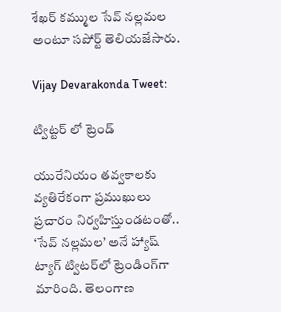శేఖర్ కమ్ముల సేవ్ నల్లమల అంటూ సపోర్ట్ తెలియజేసారు.

Vijay Devarakonda Tweet:

ట్విట్టర్ లో ట్రెండ్

యురేనియం తవ్వకాలకు వ్యతిరేకంగా ప్రముఖులు ప్రచారం నిర్వహిస్తుండటంతో.. ‘సేవ్‌ నల్లమల’ అనే హ్యాష్‌ ట్యాగ్‌ ట్విటర్‌లో ట్రెండింగ్‌గా మారింది. తెలంగాణ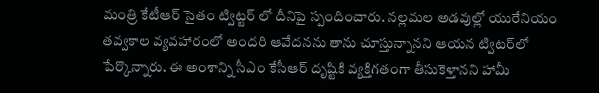మంత్రి కేటీఆర్ సైతం ట్విట్టర్ లో దీనిపై స్పందించారు. నల్లమల అడవుల్లో యురేనియం తవ్వకాల వ్యవహారంలో అందరి ఆవేదనను తాను చూస్తున్నానని ఆయన ట్విటర్‌లో పేర్కొన్నారు. ఈ అంశాన్ని సీఎం కేసీఆర్ దృష్టికి వ్యక్తిగతంగా తీసుకెళ్తానని హామీ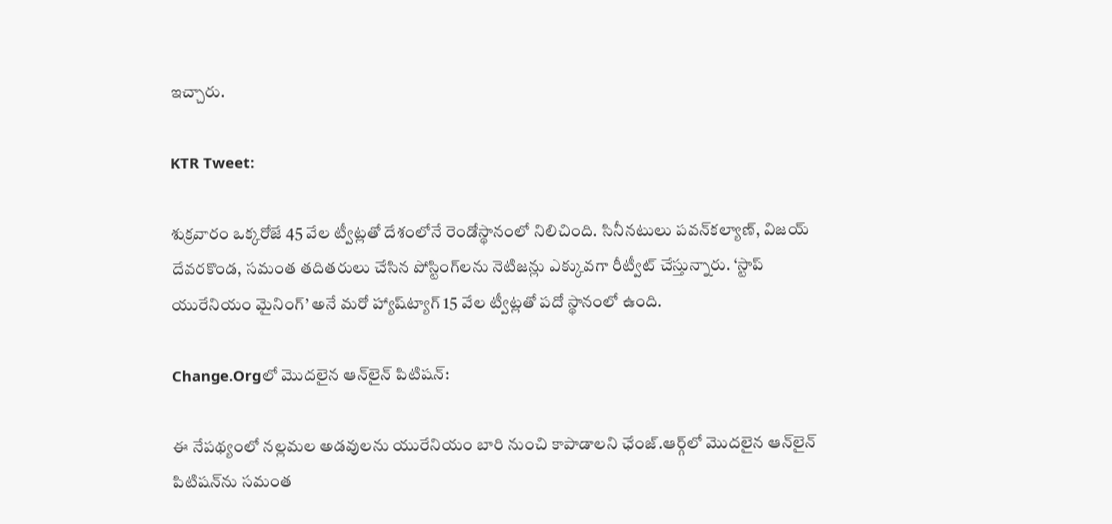ఇచ్చారు.

KTR Tweet:

శుక్రవారం ఒక్కరోజే 45 వేల ట్వీట్లతో దేశంలోనే రెండోస్థానంలో నిలిచింది. సినీనటులు పవన్‌కల్యాణ్‌, విజయ్‌ దేవరకొండ, సమంత తదితరులు చేసిన పోస్టింగ్‌లను నెటిజన్లు ఎక్కువగా రీట్వీట్‌ చేస్తున్నారు. ‘స్టాప్‌ యురేనియం మైనింగ్‌’ అనే మరో హ్యాష్‌ట్యాగ్‌ 15 వేల ట్వీట్లతో పదో స్థానంలో ఉంది.

Change.Orgలో మొదలైన ఆన్‌లైన్ పిటిషన్‌:

ఈ నేపథ్యంలో నల్లమల అడవులను యురేనియం బారి నుంచి కాపాడాలని ఛేంజ్.ఆర్గ్‌లో మొదలైన ఆన్‌లైన్ పిటిషన్‌ను సమంత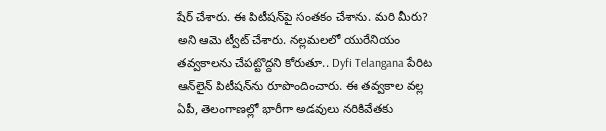షేర్ చేశారు. ఈ పిటీషన్‌పై సంతకం చేశాను. మరి మీరు? అని ఆమె ట్వీట్ చేశారు. నల్లమలలో యురేనియం తవ్వకాలను చేపట్టొద్దని కోరుతూ.. Dyfi Telangana పేరిట ఆన్‌లైన్‌ పిటీషన్‌ను రూపొందించారు. ఈ తవ్వకాల వల్ల ఏపీ, తెలంగాణల్లో భారీగా అడవులు నరికివేతకు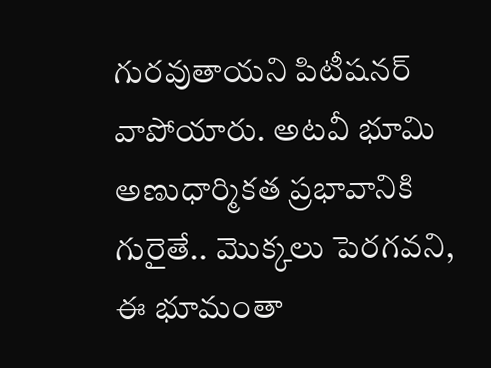గురవుతాయని పిటీషనర్ వాపోయారు. అటవీ భూమి అణుధార్మికత ప్రభావానికి గురైతే.. మొక్కలు పెరగవని, ఈ భూమంతా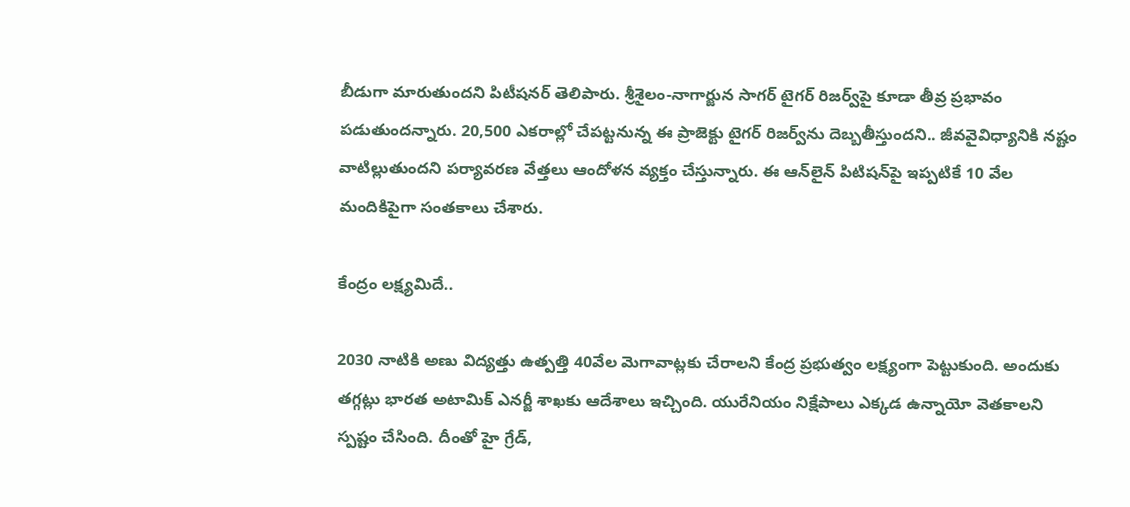బీడుగా మారుతుందని పిటీషనర్ తెలిపారు. శ్రీశైలం-నాగార్జున సాగర్ టైగర్ రిజర్వ్‌పై కూడా తీవ్ర ప్రభావం పడుతుందన్నారు. 20,500 ఎకరాల్లో చేపట్టనున్న ఈ ప్రాజెక్టు టైగర్ రిజర్వ్‌‌ను దెబ్బతీస్తుందని.. జీవవైవిధ్యానికి నష్టం వాటిల్లుతుందని పర్యావరణ వేత్తలు ఆందోళన వ్యక్తం చేస్తున్నారు. ఈ ఆన్‌లైన్ పిటిషన్‌పై ఇప్పటికే 10 వేల మందికిపైగా సంతకాలు చేశారు.

కేంద్రం లక్ష్యమిదే..

2030 నాటికి అణు విద్యత్తు ఉత్పత్తి 40వేల మెగావాట్లకు చేరాలని కేంద్ర ప్రభుత్వం లక్ష్యంగా పెట్టుకుంది. అందుకు తగ్గట్లు భారత అటామిక్ ఎనర్జీ శాఖకు ఆదేశాలు ఇచ్చింది. యురేనియం నిక్షేపాలు ఎక్కడ ఉన్నాయో వెతకాలని స్పష్టం చేసింది. దీంతో హై గ్రేడ్,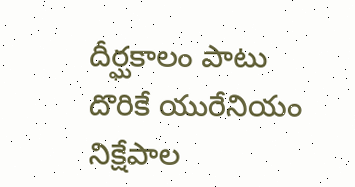దీర్ఘకాలం పాటు దొరికే యురేనియం నిక్షేపాల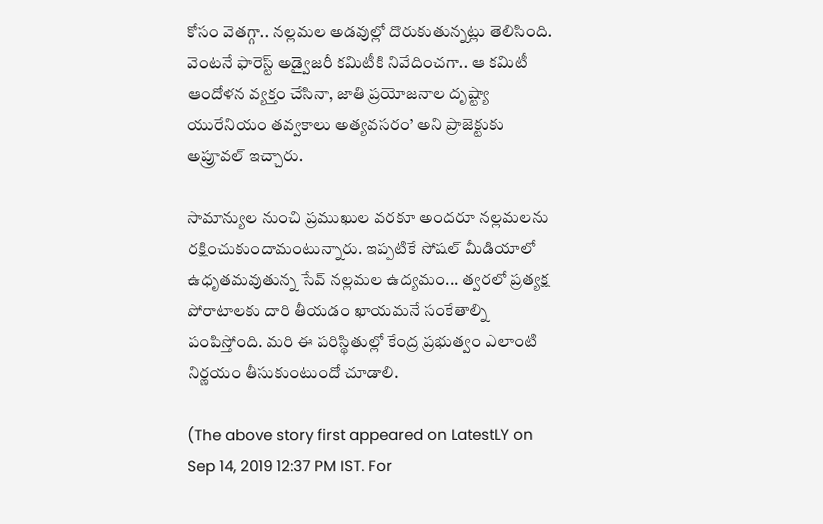కోసం వెతగ్గా.. నల్లమల అడవుల్లో దొరుకుతున్నట్లు తెలిసింది. వెంటనే ఫారెస్ట్ అడ్వైజరీ కమిటీకి నివేదించగా.. ఆ కమిటీ ఆందోళన వ్యక్తం చేసినా, జాతి ప్రయోజనాల దృష్ట్యా యురేనియం తవ్వకాలు అత్యవసరం’ అని ప్రాజెక్టుకు అప్రూవల్ ఇచ్చారు.

సామాన్యుల నుంచి ప్రముఖుల వరకూ అందరూ నల్లమలను రక్షించుకుందామంటున్నారు. ఇప్పటికే సోషల్‌ మీడియాలో ఉధృతమవుతున్న సేవ్‌ నల్లమల ఉద్యమం... త్వరలో ప్రత్యక్ష పోరాటాలకు దారి తీయడం ఖాయమనే సంకేతాల్ని పంపిస్తోంది. మరి ఈ పరిస్థితుల్లో కేంద్ర ప్రభుత్వం ఎలాంటి నిర్ణయం తీసుకుంటుందో చూడాలి.

(The above story first appeared on LatestLY on Sep 14, 2019 12:37 PM IST. For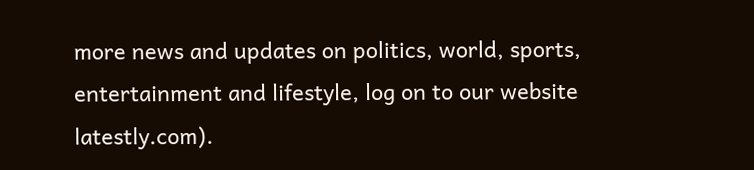more news and updates on politics, world, sports, entertainment and lifestyle, log on to our website latestly.com).